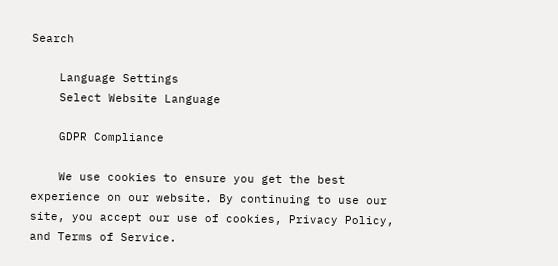Search

    Language Settings
    Select Website Language

    GDPR Compliance

    We use cookies to ensure you get the best experience on our website. By continuing to use our site, you accept our use of cookies, Privacy Policy, and Terms of Service.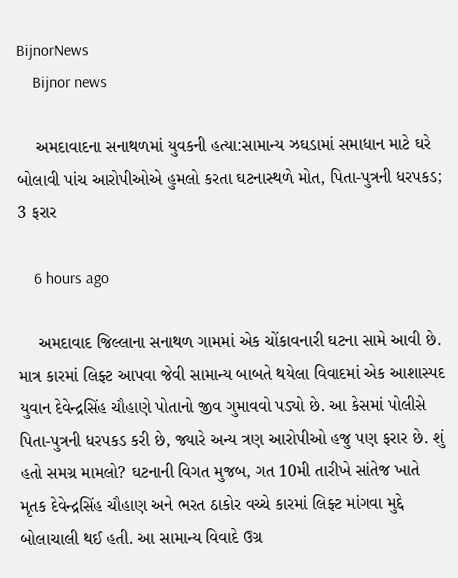BijnorNews
    Bijnor news

    અમદાવાદના સનાથળમાં યુવકની હત્યા:સામાન્ય ઝઘડામાં સમાધાન માટે ઘરે બોલાવી પાંચ આરોપીઓએ હુમલો કરતા ઘટનાસ્થળે મોત, પિતા-પુત્રની ધરપકડ; 3 ફરાર

    6 hours ago

    અમદાવાદ જિલ્લાના સનાથળ ગામમાં એક ચોંકાવનારી ઘટના સામે આવી છે. માત્ર કારમાં લિફ્ટ આપવા જેવી સામાન્ય બાબતે થયેલા વિવાદમાં એક આશાસ્પદ યુવાન દેવેન્દ્રસિંહ ચૌહાણે પોતાનો જીવ ગુમાવવો પડ્યો છે. આ કેસમાં પોલીસે પિતા-પુત્રની ધરપકડ કરી છે, જ્યારે અન્ય ત્રણ આરોપીઓ હજુ પણ ફરાર છે. શું હતો સમગ્ર મામલો? ઘટનાની વિગત મુજબ, ગત 10મી તારીખે સાંતેજ ખાતે મૃતક દેવેન્દ્રસિંહ ચૌહાણ અને ભરત ઠાકોર વચ્ચે કારમાં લિફ્ટ માંગવા મુદ્દે બોલાચાલી થઈ હતી. આ સામાન્ય વિવાદે ઉગ્ર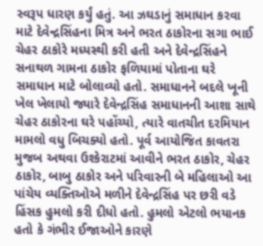સ્વરૂપ ધારણ કર્યું હતું. આ ઝઘડાનું સમાધાન કરવા માટે દેવેન્દ્રસિંહના મિત્ર અને ભરત ઠાકોરના સગા ભાઈ ચેહર ઠાકોરે મધ્યસ્થી કરી હતી અને દેવેન્દ્રસિંહને સનાથળ ગામના ઠાકોર ફળિયામાં પોતાના ઘરે સમાધાન માટે બોલાવ્યો હતો. સમાધાનને બદલે ખૂની ખેલ ખેલાયો જ્યારે દેવેન્દ્રસિંહ સમાધાનની આશા સાથે ચેહર ઠાકોરના ઘરે પહોંચ્યો, ત્યારે વાતચીત દરમિયાન મામલો વધુ બિચક્યો હતો. પૂર્વ આયોજિત કાવતરા મુજબ અથવા ઉશ્કેરાટમાં આવીને ભરત ઠાકોર, ચેહર ઠાકોર, બાબુ ઠાકોર અને પરિવારની બે મહિલાઓ આ પાંચેય વ્યક્તિઓએ મળીને દેવેન્દ્રસિંહ પર છરી વડે હિંસક હુમલો કરી દીધો હતો. હુમલો એટલો ભયાનક હતો કે ગંભીર ઈજાઓને કારણે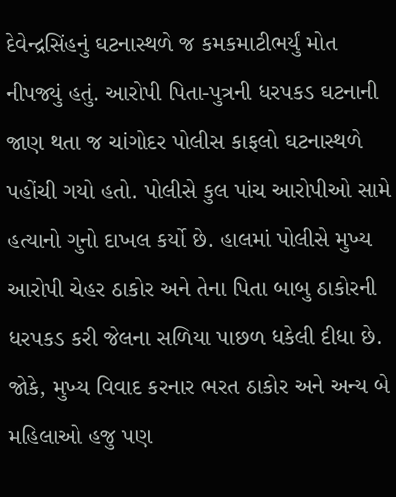દેવેન્દ્રસિંહનું ઘટનાસ્થળે જ કમકમાટીભર્યું મોત નીપજ્યું હતું. આરોપી પિતા-પુત્રની ધરપકડ ઘટનાની જાણ થતા જ ચાંગોદર પોલીસ કાફલો ઘટનાસ્થળે પહોંચી ગયો હતો. પોલીસે કુલ પાંચ આરોપીઓ સામે હત્યાનો ગુનો દાખલ કર્યો છે. હાલમાં પોલીસે મુખ્ય આરોપી ચેહર ઠાકોર અને તેના પિતા બાબુ ઠાકોરની ધરપકડ કરી જેલના સળિયા પાછળ ધકેલી દીધા છે. જોકે, મુખ્ય વિવાદ કરનાર ભરત ઠાકોર અને અન્ય બે મહિલાઓ હજુ પણ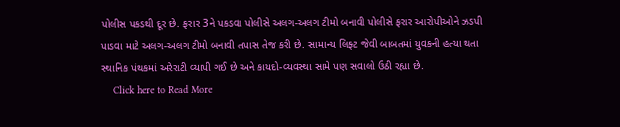પોલીસ પકડથી દૂર છે. ફરાર 3ને પકડવા પોલીસે અલગ-અલગ ટીમો બનાવી પોલીસે ફરાર આરોપીઓને ઝડપી પાડવા માટે અલગ-અલગ ટીમો બનાવી તપાસ તેજ કરી છે. સામાન્ય લિફ્ટ જેવી બાબતમાં યુવકની હત્યા થતા સ્થાનિક પંથકમાં અરેરાટી વ્યાપી ગઈ છે અને કાયદો-વ્યવસ્થા સામે પણ સવાલો ઉઠી રહ્યા છે.
    Click here to Read More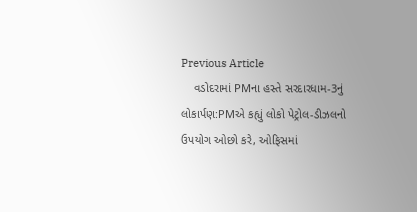Previous Article
    વડોદરામાં PMના હસ્તે સરદારધામ-3નું લોકાર્પણ:PMએ કહ્યું લોકો પેટ્રોલ-ડીઝલનો ઉપયોગ ઓછો કરે, ઓફિસમાં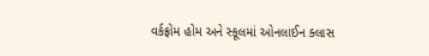વર્કફ્રોમ હોમ અને સ્કૂલમાં ઓનલાઈન ક્લાસ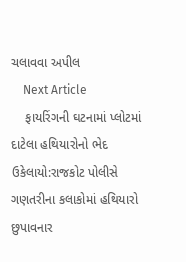ચલાવવા અપીલ
    Next Article
    ફાયરિંગની ઘટનામાં પ્લોટમાં દાટેલા હથિયારોનો ભેદ ઉકેલાયો:રાજકોટ પોલીસે ગણતરીના કલાકોમાં હથિયારો છુપાવનાર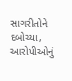સાગરીતોને દબોચ્યા, આરોપીઓનું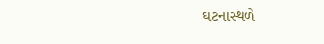ઘટનાસ્થળે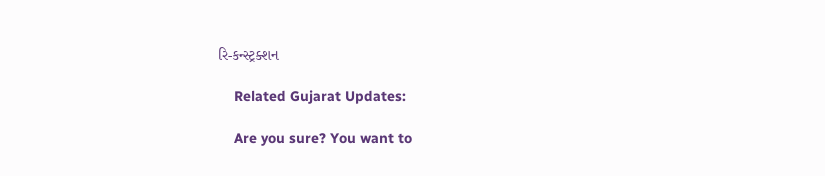રિ-કન્સ્ટ્રક્શન

    Related Gujarat Updates:

    Are you sure? You want to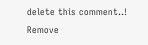delete this comment..! Remove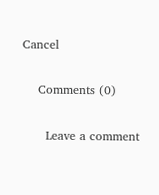Cancel

    Comments (0)

      Leave a comment